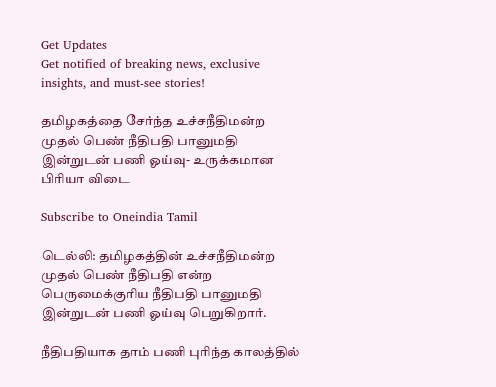Get Updates
Get notified of breaking news, exclusive insights, and must-see stories!

தமிழகத்தை சேர்ந்த உச்சநீதிமன்ற முதல் பெண் நீதிபதி பானுமதி இன்றுடன் பணி ஓய்வு- உருக்கமான பிரியா விடை

Subscribe to Oneindia Tamil

டெல்லி: தமிழகத்தின் உச்சநீதிமன்ற முதல் பெண் நீதிபதி என்ற பெருமைக்குரிய நீதிபதி பானுமதி இன்றுடன் பணி ஓய்வு பெறுகிறார்.

நீதிபதியாக தாம் பணி புரிந்த காலத்தில்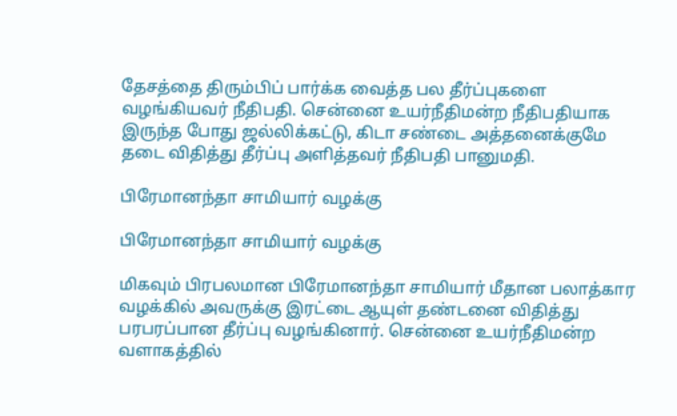தேசத்தை திரும்பிப் பார்க்க வைத்த பல தீர்ப்புகளை வழங்கியவர் நீதிபதி. சென்னை உயர்நீதிமன்ற நீதிபதியாக இருந்த போது ஜல்லிக்கட்டு, கிடா சண்டை அத்தனைக்குமே தடை விதித்து தீர்ப்பு அளித்தவர் நீதிபதி பானுமதி.

பிரேமானந்தா சாமியார் வழக்கு

பிரேமானந்தா சாமியார் வழக்கு

மிகவும் பிரபலமான பிரேமானந்தா சாமியார் மீதான பலாத்கார வழக்கில் அவருக்கு இரட்டை ஆயுள் தண்டனை விதித்து பரபரப்பான தீர்ப்பு வழங்கினார். சென்னை உயர்நீதிமன்ற வளாகத்தில்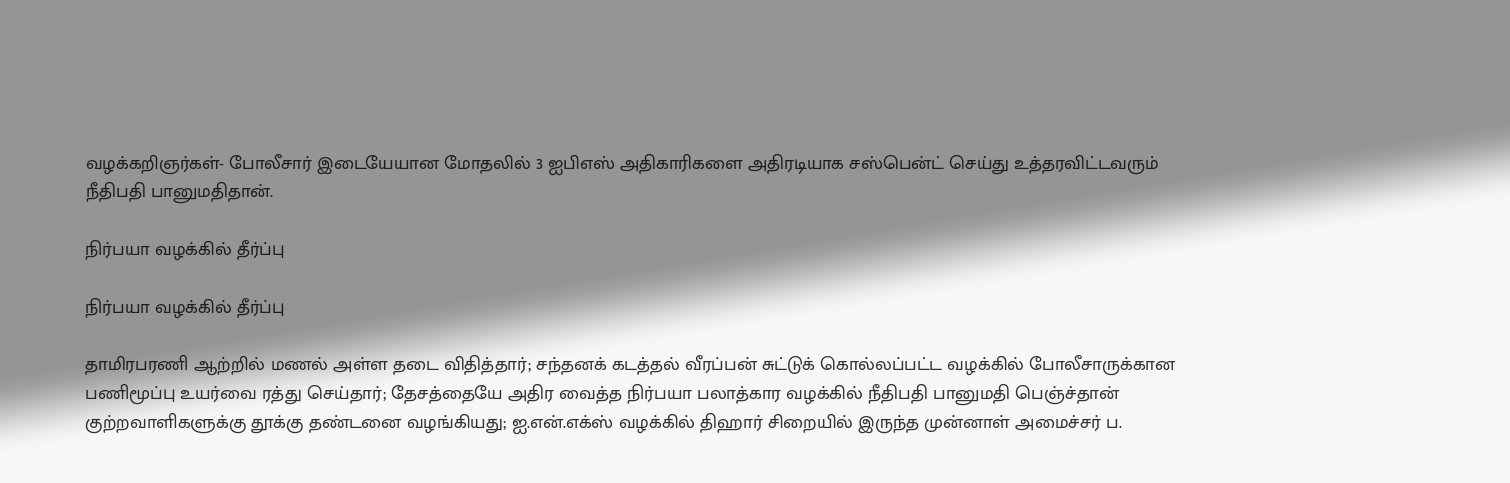வழக்கறிஞர்கள்- போலீசார் இடையேயான மோதலில் 3 ஐபிஎஸ் அதிகாரிகளை அதிரடியாக சஸ்பென்ட் செய்து உத்தரவிட்டவரும் நீதிபதி பானுமதிதான்.

நிர்பயா வழக்கில் தீர்ப்பு

நிர்பயா வழக்கில் தீர்ப்பு

தாமிரபரணி ஆற்றில் மணல் அள்ள தடை விதித்தார்; சந்தனக் கடத்தல் வீரப்பன் சுட்டுக் கொல்லப்பட்ட வழக்கில் போலீசாருக்கான பணிமூப்பு உயர்வை ரத்து செய்தார்; தேசத்தையே அதிர வைத்த நிர்பயா பலாத்கார வழக்கில் நீதிபதி பானுமதி பெஞ்ச்தான் குற்றவாளிகளுக்கு தூக்கு தண்டனை வழங்கியது; ஐ.என்.எக்ஸ் வழக்கில் திஹார் சிறையில் இருந்த முன்னாள் அமைச்சர் ப.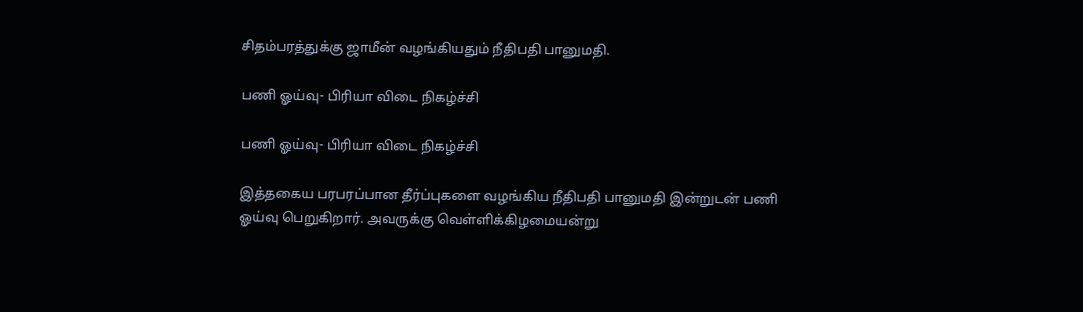சிதம்பரத்துக்கு ஜாமீன் வழங்கியதும் நீதிபதி பானுமதி.

பணி ஓய்வு- பிரியா விடை நிகழ்ச்சி

பணி ஓய்வு- பிரியா விடை நிகழ்ச்சி

இத்தகைய பரபரப்பான தீர்ப்புகளை வழங்கிய நீதிபதி பானுமதி இன்றுடன் பணி ஓய்வு பெறுகிறார். அவருக்கு வெள்ளிக்கிழமையன்று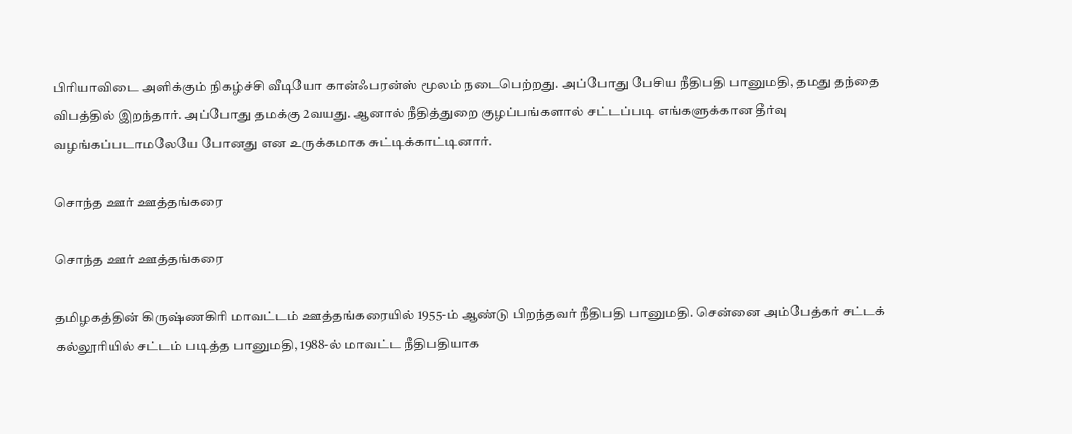பிரியாவிடை அளிக்கும் நிகழ்ச்சி வீடியோ கான்ஃபரன்ஸ் மூலம் நடைபெற்றது. அப்போது பேசிய நீதிபதி பானுமதி, தமது தந்தை விபத்தில் இறந்தார். அப்போது தமக்கு 2வயது. ஆனால் நீதித்துறை குழப்பங்களால் சட்டப்படி எங்களுக்கான தீர்வு வழங்கப்படாமலேயே போனது என உருக்கமாக சுட்டிக்காட்டினார்.

சொந்த ஊர் ஊத்தங்கரை

சொந்த ஊர் ஊத்தங்கரை

தமிழகத்தின் கிருஷ்ணகிரி மாவட்டம் ஊத்தங்கரையில் 1955-ம் ஆண்டு பிறந்தவர் நீதிபதி பானுமதி. சென்னை அம்பேத்கர் சட்டக் கல்லூரியில் சட்டம் படித்த பானுமதி, 1988-ல் மாவட்ட நீதிபதியாக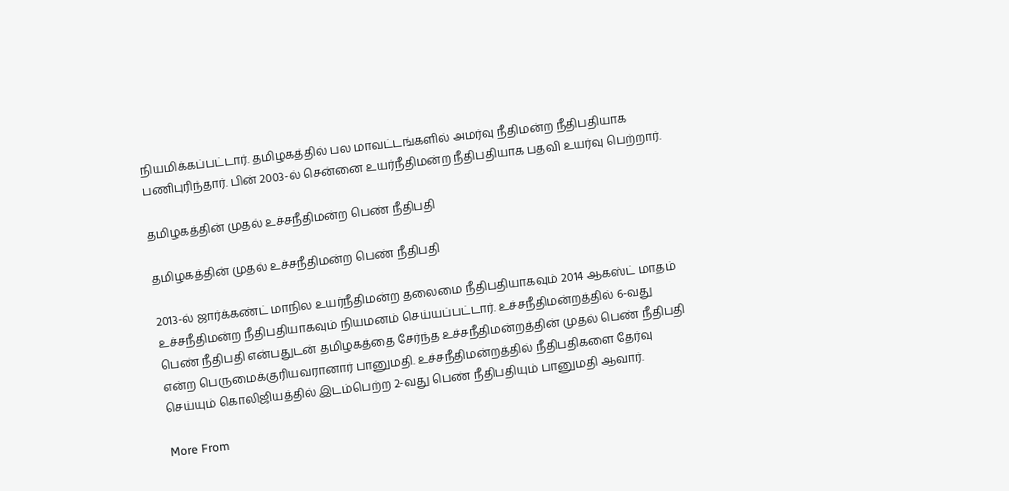நியமிக்கப்பட்டார். தமிழகத்தில் பல மாவட்டங்களில் அமர்வு நீதிமன்ற நீதிபதியாக பணிபுரிந்தார். பின் 2003-ல் சென்னை உயர்நீதிமன்ற நீதிபதியாக பதவி உயர்வு பெற்றார்.

தமிழகத்தின் முதல் உச்சநீதிமன்ற பெண் நீதிபதி

தமிழகத்தின் முதல் உச்சநீதிமன்ற பெண் நீதிபதி

2013-ல் ஜார்க்கண்ட் மாநில உயர்நீதிமன்ற தலைமை நீதிபதியாகவும் 2014 ஆகஸ்ட் மாதம் உச்சநீதிமன்ற நீதிபதியாகவும் நியமனம் செய்யப்பட்டார். உச்சநீதிமன்றத்தில் 6-வது பெண் நீதிபதி என்பதுடன் தமிழகத்தை சேர்ந்த உச்சநீதிமன்றத்தின் முதல் பெண் நீதிபதி என்ற பெருமைக்குரியவரானார் பானுமதி. உச்சநீதிமன்றத்தில் நீதிபதிகளை தேர்வு செய்யும் கொலிஜியத்தில் இடம்பெற்ற 2-வது பெண் நீதிபதியும் பானுமதி ஆவார்.

More From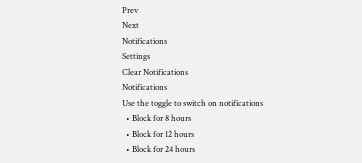Prev
Next
Notifications
Settings
Clear Notifications
Notifications
Use the toggle to switch on notifications
  • Block for 8 hours
  • Block for 12 hours
  • Block for 24 hours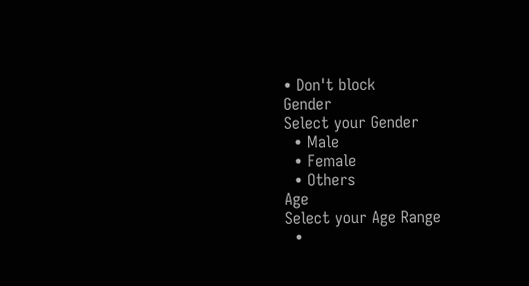• Don't block
Gender
Select your Gender
  • Male
  • Female
  • Others
Age
Select your Age Range
  •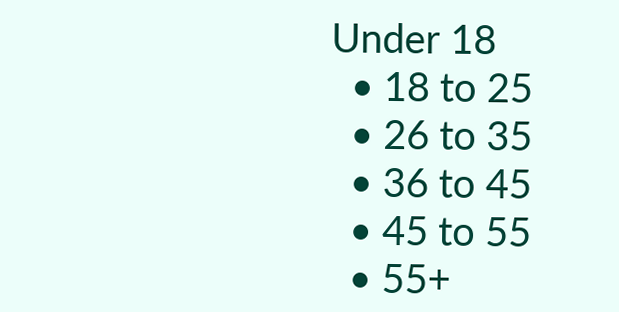Under 18
  • 18 to 25
  • 26 to 35
  • 36 to 45
  • 45 to 55
  • 55+